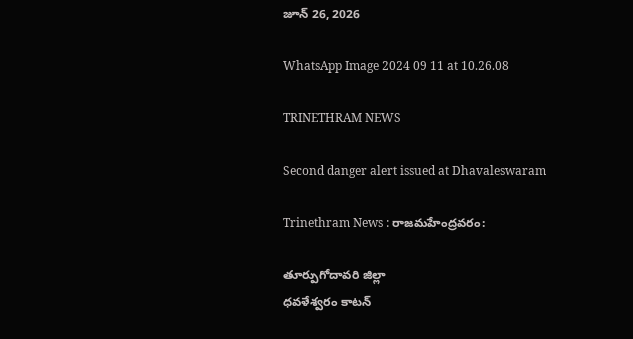జూన్ 26, 2026

WhatsApp Image 2024 09 11 at 10.26.08

TRINETHRAM NEWS

Second danger alert issued at Dhavaleswaram

Trinethram News : రాజమహేంద్రవరం:

తూర్పుగోదావరి జిల్లా
ధవళేశ్వరం కాటన్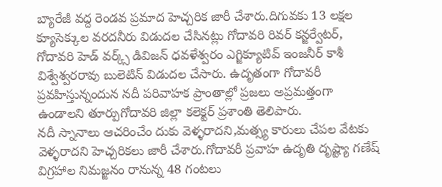బ్యారేజీ వద్ద రెండవ ప్రమాద హెచ్చరిక జారీ చేశారు.దిగువకు 13 లక్షల క్యూసెక్కుల వరదనీరు విడుదల చేసినట్లు గోదావరి రివర్ కన్జర్వేటర్, గోదావరి హెడ్ వర్క్స్ డివిజన్ ధవళేశ్వరం ఎగ్జిక్యూటివ్ ఇంజనీర్ కాశీ విశ్వేశ్వరరావు బులెటిన్ విడుదల చేసారు. ఉదృతంగా గోదావరీ ప్రవహిస్తున్నందున నదీ పరివాహక ప్రాంతాల్లో ప్రజలు అప్రమత్తంగా ఉండాలని తూర్పుగోదావరి జిల్లా కలెక్టర్ ప్రశాంతి తెలిపారు.
నదీ స్నానాలు ఆచరించేం దుకు వెళ్ళరాదని,మత్స్య కారులు చేపల వేటకు వెళ్ళరాదని హెచ్చరికలు జారీ చేశారు.గోదావరీ ప్రవాహ ఉదృతి దృష్ట్యా గణేష్ విగ్రహాల నిమజ్జనం రానున్న 48 గంటలు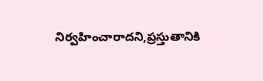నిర్వహించారాదని,ప్రస్తుతానికి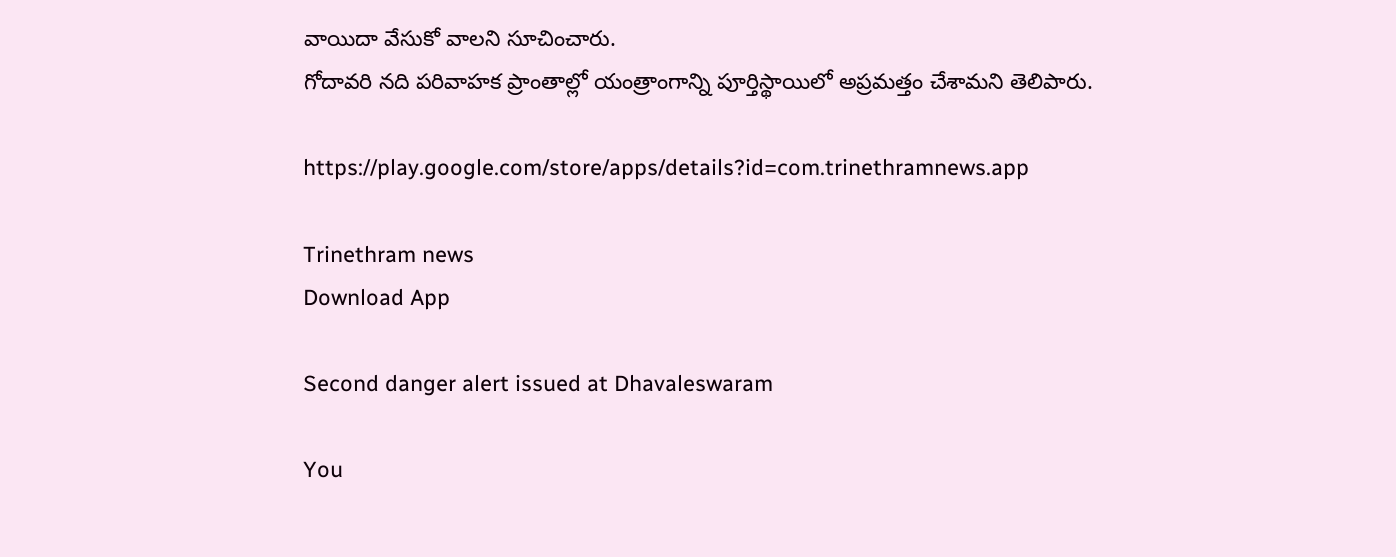వాయిదా వేసుకో వాలని సూచించారు.
గోదావరి నది పరివాహక ప్రాంతాల్లో యంత్రాంగాన్ని పూర్తిస్థాయిలో అప్రమత్తం చేశామని తెలిపారు.

https://play.google.com/store/apps/details?id=com.trinethramnews.app

Trinethram news
Download App

Second danger alert issued at Dhavaleswaram

You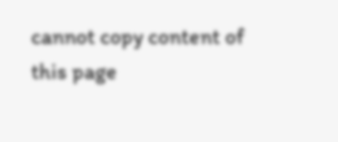cannot copy content of this page